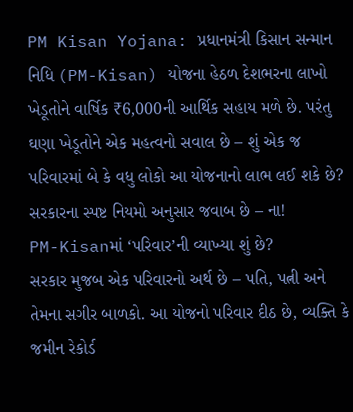PM Kisan Yojana: પ્રધાનમંત્રી કિસાન સન્માન નિધિ (PM-Kisan) યોજના હેઠળ દેશભરના લાખો ખેડૂતોને વાર્ષિક ₹6,000ની આર્થિક સહાય મળે છે. પરંતુ ઘણા ખેડૂતોને એક મહત્વનો સવાલ છે – શું એક જ પરિવારમાં બે કે વધુ લોકો આ યોજનાનો લાભ લઈ શકે છે? સરકારના સ્પષ્ટ નિયમો અનુસાર જવાબ છે – ના!
PM-Kisanમાં ‘પરિવાર’ની વ્યાખ્યા શું છે?
સરકાર મુજબ એક પરિવારનો અર્થ છે – પતિ, પત્ની અને તેમના સગીર બાળકો. આ યોજનો પરિવાર દીઠ છે, વ્યક્તિ કે જમીન રેકોર્ડ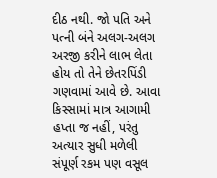દીઠ નથી. જો પતિ અને પત્ની બંને અલગ-અલગ અરજી કરીને લાભ લેતા હોય તો તેને છેતરપિંડી ગણવામાં આવે છે. આવા કિસ્સામાં માત્ર આગામી હપ્તા જ નહીં, પરંતુ અત્યાર સુધી મળેલી સંપૂર્ણ રકમ પણ વસૂલ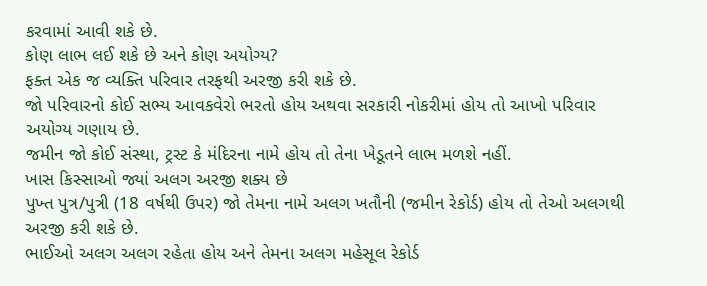કરવામાં આવી શકે છે.
કોણ લાભ લઈ શકે છે અને કોણ અયોગ્ય?
ફક્ત એક જ વ્યક્તિ પરિવાર તરફથી અરજી કરી શકે છે.
જો પરિવારનો કોઈ સભ્ય આવકવેરો ભરતો હોય અથવા સરકારી નોકરીમાં હોય તો આખો પરિવાર અયોગ્ય ગણાય છે.
જમીન જો કોઈ સંસ્થા, ટ્રસ્ટ કે મંદિરના નામે હોય તો તેના ખેડૂતને લાભ મળશે નહીં.
ખાસ કિસ્સાઓ જ્યાં અલગ અરજી શક્ય છે
પુખ્ત પુત્ર/પુત્રી (18 વર્ષથી ઉપર) જો તેમના નામે અલગ ખતૌની (જમીન રેકોર્ડ) હોય તો તેઓ અલગથી અરજી કરી શકે છે.
ભાઈઓ અલગ અલગ રહેતા હોય અને તેમના અલગ મહેસૂલ રેકોર્ડ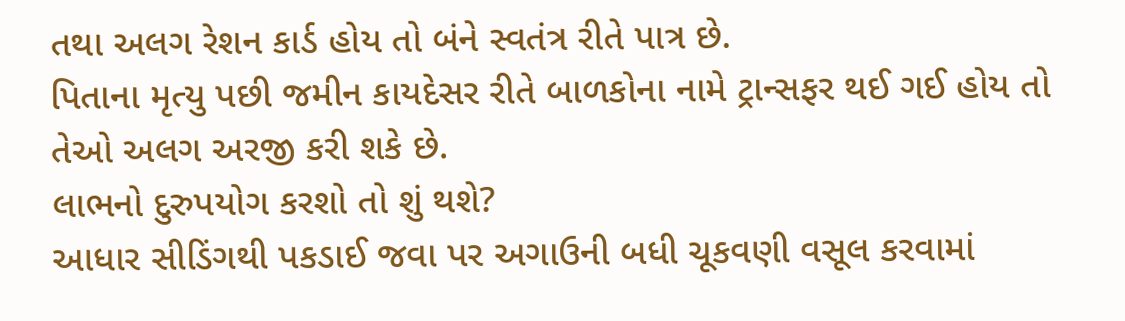તથા અલગ રેશન કાર્ડ હોય તો બંને સ્વતંત્ર રીતે પાત્ર છે.
પિતાના મૃત્યુ પછી જમીન કાયદેસર રીતે બાળકોના નામે ટ્રાન્સફર થઈ ગઈ હોય તો તેઓ અલગ અરજી કરી શકે છે.
લાભનો દુરુપયોગ કરશો તો શું થશે?
આધાર સીડિંગથી પકડાઈ જવા પર અગાઉની બધી ચૂકવણી વસૂલ કરવામાં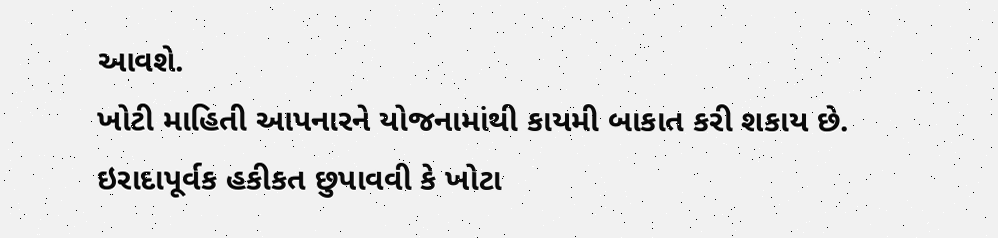આવશે.
ખોટી માહિતી આપનારને યોજનામાંથી કાયમી બાકાત કરી શકાય છે.
ઇરાદાપૂર્વક હકીકત છુપાવવી કે ખોટા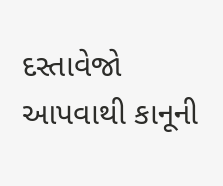દસ્તાવેજો આપવાથી કાનૂની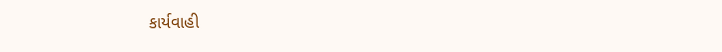કાર્યવાહી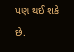પણ થઈ શકે છે.